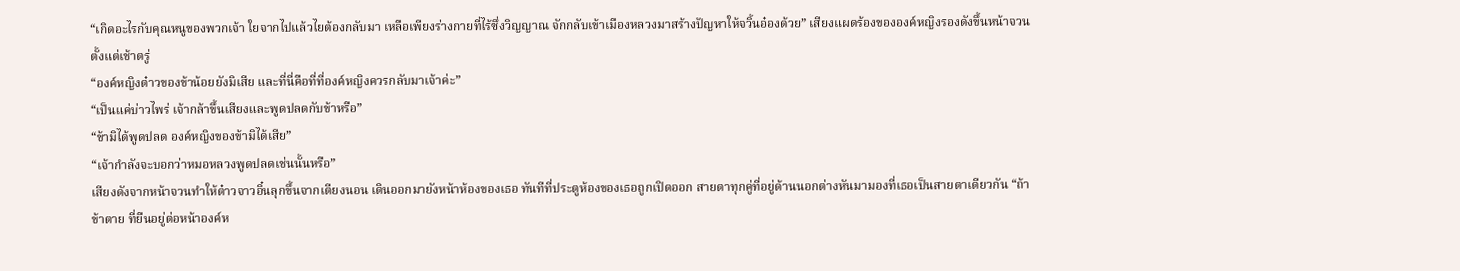“เกิดอะไรกับคุณหนูของพวกเจ้า ใยจากไปแล้วไยต้องกลับมา เหลือเพียงร่างกายที่ไร้ซึ่งวิญญาณ จักกลับเข้าเมืองหลวงมาสร้างปัญหาให้จวิ้นอ๋องด้วย” เสียงแผดร้องขององค์หญิงรองดังขึ้นหน้าจวนตั้งแต่เช้าตรู่
“องค์หญิงต๋าวของข้าน้อยยังมิเสีย และที่นี่คือที่ที่องค์หญิงควรกลับมาเจ้าค่ะ”
“เป็นแค่บ่าวไพร่ เจ้ากล้าขึ้นเสียงและพูดปลดกับข้าหรือ”
“ข้ามิได้พูดปลด องค์หญิงของข้ามิได้เสีย”
“เจ้ากำลังจะบอกว่าหมอหลวงพูดปลดเช่นนั้นหรือ”
เสียงดังจากหน้าจวนทำให้ต๋าวจาวอิ๋นลุกขึ้นจากเตียงนอน เดินออกมายังหน้าห้องของเธอ ทันทีที่ประตูห้องของเธอถูกเปิดออก สายตาทุกคู่ที่อยู่ด้านนอกต่างหันมามองที่เธอเป็นสายตาเดียวกัน “ถ้าข้าตาย ที่ยืนอยู่ต่อหน้าองค์ห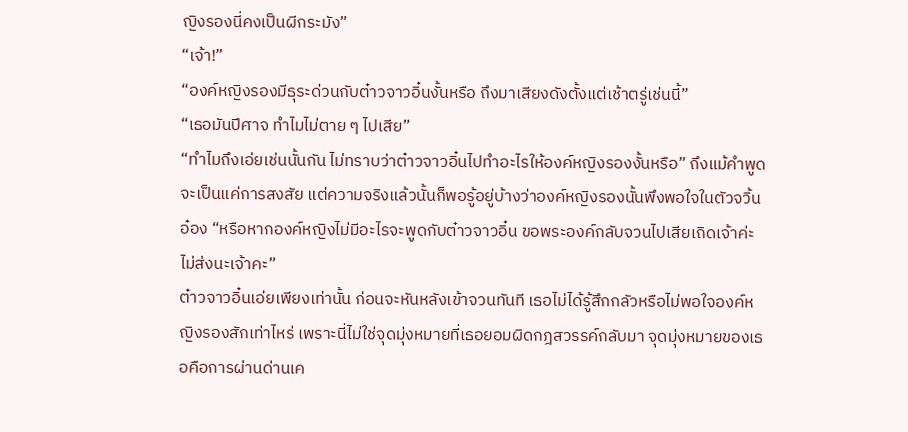ญิงรองนี่คงเป็นผีกระมัง”
“เจ้า!”
“องค์หญิงรองมีธุระด่วนกับต๋าวจาวอิ๋นงั้นหรือ ถึงมาเสียงดังตั้งแต่เช้าตรู่เช่นนี้”
“เธอมันปีศาจ ทำไมไม่ตาย ๆ ไปเสีย”
“ทำไมถึงเอ่ยเช่นนั้นกัน ไม่ทราบว่าต๋าวจาวอิ๋นไปทำอะไรให้องค์หญิงรองงั้นหรือ” ถึงแม้คำพูดจะเป็นแค่การสงสัย แต่ความจริงแล้วนั้นก็พอรู้อยู่บ้างว่าองค์หญิงรองนั้นพึงพอใจในตัวจวิ้นอ๋อง “หรือหากองค์หญิงไม่มีอะไรจะพูดกับต๋าวจาวอิ๋น ขอพระองค์กลับจวนไปเสียเถิดเจ้าค่ะ ไม่ส่งนะเจ้าคะ”
ต๋าวจาวอิ๋นเอ่ยเพียงเท่านั้น ก่อนจะหันหลังเข้าจวนทันที เธอไม่ได้รู้สึกกลัวหรือไม่พอใจองค์หญิงรองสักเท่าไหร่ เพราะนี่ไม่ใช่จุดมุ่งหมายที่เธอยอมผิดกฎสวรรค์กลับมา จุดมุ่งหมายของเธอคือการผ่านด่านเค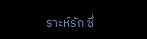ราะห์รัก ซึ่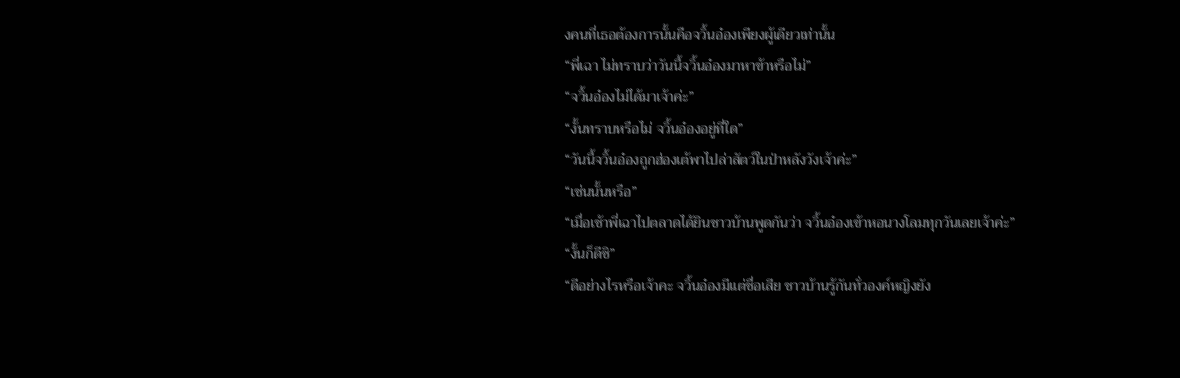งคนที่เธอต้องการนั้นคือจวิ้นอ๋องเพียงผู้เดียวเท่านั้น
“พี่เฉา ไม่ทราบว่าวันนี้จวิ้นอ๋องมาหาข้าหรือไม่”
“จวิ้นอ๋องไม่ได้มาเจ้าค่ะ”
“งั้นทราบหรือไม่ จวิ้นอ๋องอยู่ที่ใด”
“วันนี้จวิ้นอ๋องถูกฮ่องเต้พาไปล่าสัตว์ในป่าหลังวังเจ้าค่ะ”
“เช่นนั้นหรือ”
“เมื่อเช้าพี่เฉาไปตลาดได้ยินชาวบ้านพูดกันว่า จวิ้นอ๋องเข้าหอนางโลมทุกวันเลยเจ้าค่ะ”
“งั้นก็ดีซิ”
“ดีอย่างไรหรือเจ้าคะ จวิ้นอ๋องมีแต่ชื่อเสีย ชาวบ้านรู้กันทั่วองค์หญิงยัง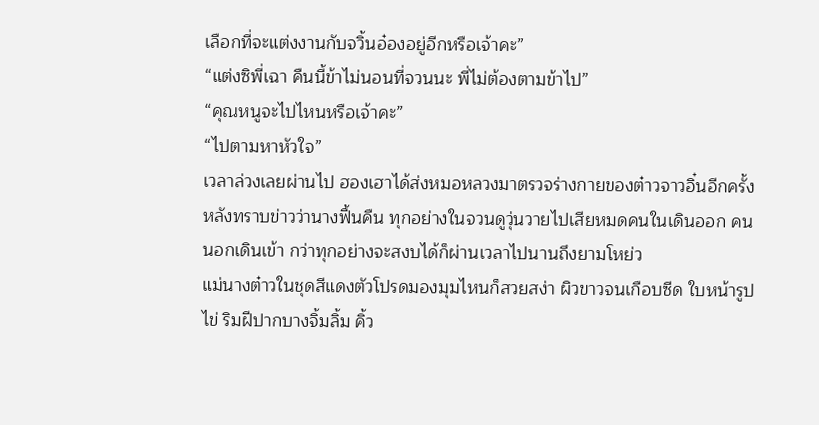เลือกที่จะแต่งงานกับจวิ้นอ๋องอยู่อีกหรือเจ้าคะ”
“แต่งซิพี่เฉา คืนนี้ข้าไม่นอนที่จวนนะ พี่ไม่ต้องตามข้าไป”
“คุณหนูจะไปไหนหรือเจ้าคะ”
“ไปตามหาหัวใจ”
เวลาล่วงเลยผ่านไป ฮองเฮาได้ส่งหมอหลวงมาตรวจร่างกายของต๋าวจาวอิ๋นอีกครั้งหลังทราบข่าวว่านางฟื้นคืน ทุกอย่างในจวนดูวุ่นวายไปเสียหมดคนในเดินออก คนนอกเดินเข้า กว่าทุกอย่างจะสงบได้ก็ผ่านเวลาไปนานถึงยามโหย่ว
แม่นางต๋าวในชุดสีแดงตัวโปรดมองมุมไหนก็สวยสง่า ผิวขาวจนเกือบซีด ใบหน้ารูปไข่ ริมฝีปากบางจิ้มลิ้ม คิ้ว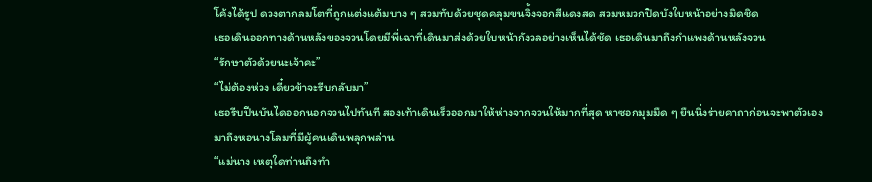โค้งได้รูป ดวงตากลมโตที่ถูกแต่งแต้มบาง ๆ สวมทับด้วยชุดคลุมขนจิ้งจอกสีแดงสด สวมหมวกปิดบังใบหน้าอย่างมิดชิด
เธอเดินออกทางด้านหลังของจวนโดยมีพี่เฉาที่เดินมาส่งด้วยใบหน้ากังวลอย่างเห็นได้ชัด เธอเดินมาถึงกำแพงด้านหลังจวน
“รักษาตัวด้วยนะเจ้าคะ”
“ไม่ต้องห่วง เดี๋ยวข้าจะรีบกลับมา”
เธอรีบปีนบันไดออกนอกจวนไปทันที สองเท้าเดินเร็วออกมาให้ห่างจากจวนให้มากที่สุด หาซอกมุมมืด ๆ ยืนนิ่งร่ายคาถาก่อนจะพาตัวเองมาถึงหอนางโลมที่มีผู้คนเดินพลุกพล่าน
“แม่นาง เหตุใดท่านถึงทำ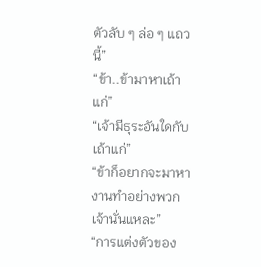ตัวลับ ๆ ล่อ ๆ แถวนี้”
“ข้า..ข้ามาหาเถ้าแก่”
“เจ้ามีธุระอันใดกับเถ้าแก่”
“ข้าก็อยากจะมาหางานทำอย่างพวกเจ้านั่นแหละ”
“การแต่งตัวของ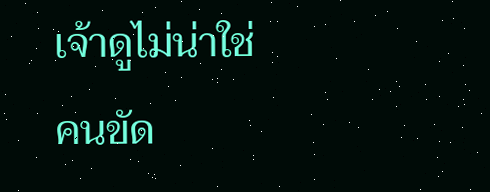เจ้าดูไม่น่าใช่คนขัด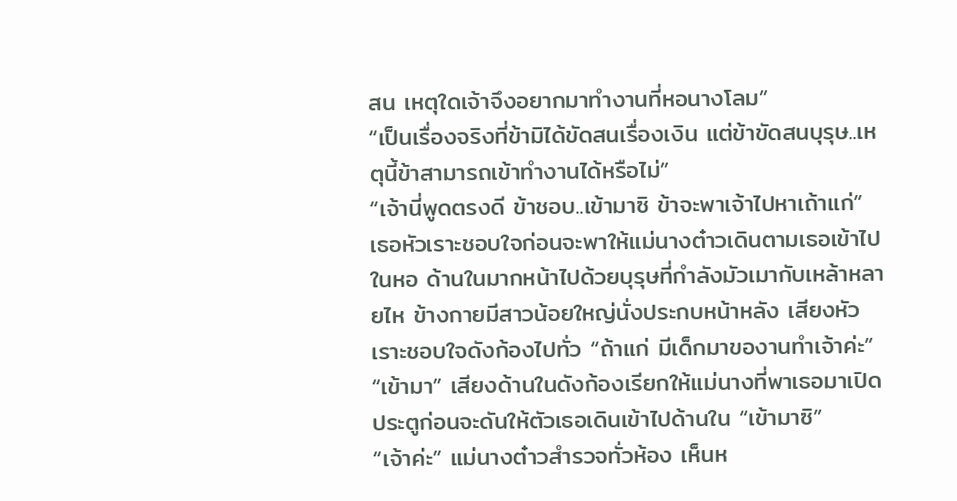สน เหตุใดเจ้าจึงอยากมาทำงานที่หอนางโลม”
“เป็นเรื่องจริงที่ข้ามิได้ขัดสนเรื่องเงิน แต่ข้าขัดสนบุรุษ..เหตุนี้ข้าสามารถเข้าทำงานได้หรือไม่”
“เจ้านี่พูดตรงดี ข้าชอบ..เข้ามาซิ ข้าจะพาเจ้าไปหาเถ้าแก่” เธอหัวเราะชอบใจก่อนจะพาให้แม่นางต๋าวเดินตามเธอเข้าไปในหอ ด้านในมากหน้าไปด้วยบุรุษที่กำลังมัวเมากับเหล้าหลายไห ข้างกายมีสาวน้อยใหญ่นั่งประกบหน้าหลัง เสียงหัวเราะชอบใจดังก้องไปทั่ว “ถ้าแก่ มีเด็กมาของานทำเจ้าค่ะ”
“เข้ามา” เสียงด้านในดังก้องเรียกให้แม่นางที่พาเธอมาเปิดประตูก่อนจะดันให้ตัวเธอเดินเข้าไปด้านใน “เข้ามาซิ”
“เจ้าค่ะ” แม่นางต๋าวสำรวจทั่วห้อง เห็นห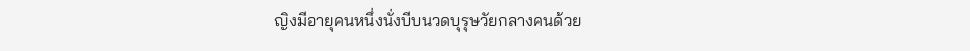ญิงมีอายุคนหนึ่งนั่งบีบนวดบุรุษวัยกลางคนด้วย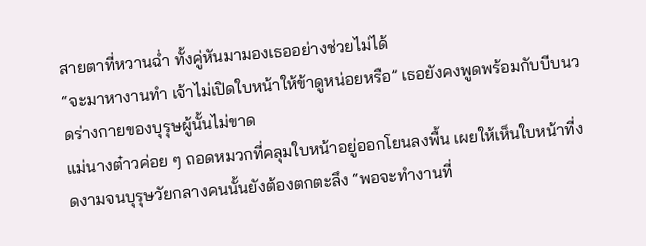สายตาที่หวานฉ่ำ ทั้งคู่หันมามองเธออย่างช่วยไม่ได้
“จะมาหางานทำ เจ้าไม่เปิดใบหน้าให้ข้าดูหน่อยหรือ” เธอยังคงพูดพร้อมกับบีบนวดร่างกายของบุรุษผู้นั้นไม่ขาด
แม่นางต๋าวค่อย ๆ ถอดหมวกที่คลุมใบหน้าอยู่ออกโยนลงพื้น เผยให้เห็นใบหน้าที่งดงามจนบุรุษวัยกลางคนนั้นยังต้องตกตะลึง “พอจะทำงานที่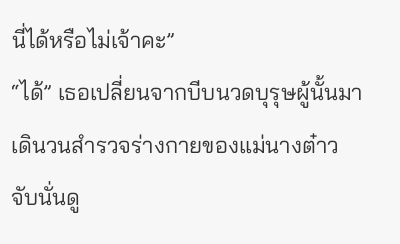นี่ได้หรือไม่เจ้าคะ”
“ได้” เธอเปลี่ยนจากบีบนวดบุรุษผู้นั้นมาเดินวนสำรวจร่างกายของแม่นางต๋าว จับนั่นดู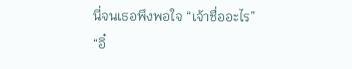นี่จนเธอพึงพอใจ “เจ้าชื่ออะไร”
“อิ๋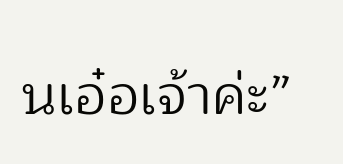นเอ๋อเจ้าค่ะ”